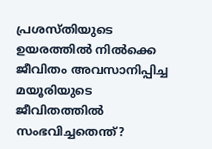പ്രശസ്തിയുടെ ഉയരത്തില്‍ നില്‍ക്കെ ജീവിതം അവസാനിപ്പിച്ച മയൂരിയുടെ ജീവിതത്തില്‍ സംഭവിച്ചതെന്ത്?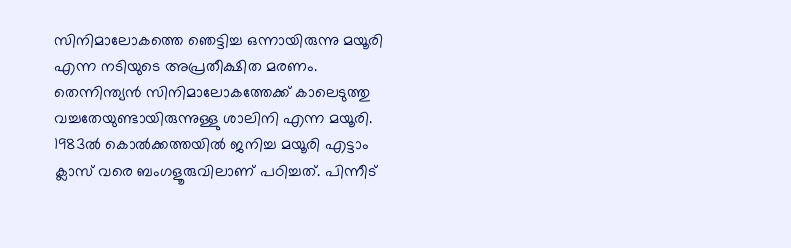സിനിമാലോകത്തെ ഞെട്ടിച്ച ഒന്നായിരുന്നു മയൂരി എന്ന നടിയുടെ അപ്രതീക്ഷിത മരണം. തെന്നിന്ത്യന്‍ സിനിമാലോകത്തേക്ക് കാലെടുത്തു വച്ചതേയുണ്ടായിരുന്നുള്ളു ശാലിനി എന്ന മയൂരി. 1983ല്‍ കൊല്‍ക്കത്തയില്‍ ജനിച്ച മയൂരി എട്ടാം ക്ലാസ് വരെ ബംഗളൂരുവിലാണ് പഠിച്ചത്. പിന്നീട്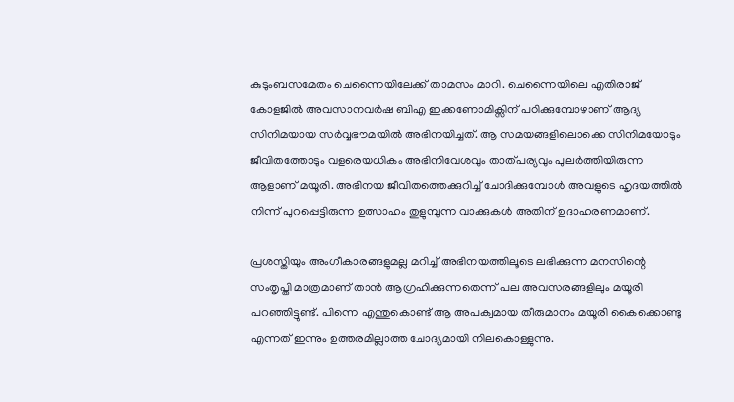കുടുംബസമേതം ചെന്നൈയിലേക്ക് താമസം മാറി. ചെന്നൈയിലെ എതിരാജ് കോളജില്‍ അവസാനവര്‍ഷ ബിഎ ഇക്കണോമിക്സിന് പഠിക്കുമ്പോഴാണ് ആദ്യ സിനിമയായ സര്‍വ്വഭൗമയില്‍ അഭിനയിച്ചത്. ആ സമയങ്ങളിലൊക്കെ സിനിമയോടും ജീവിതത്തോടും വളരെയധികം അഭിനിവേശവും താത്പര്യവും പുലര്‍ത്തിയിരുന്ന ആളാണ് മയൂരി. അഭിനയ ജീവിതത്തെക്കുറിച്ച് ചോദിക്കുമ്പോള്‍ അവളുടെ ഹൃദയത്തില്‍ നിന്ന് പുറപ്പെട്ടിരുന്ന ഉത്സാഹം തുളുമ്പുന്ന വാക്കുകള്‍ അതിന് ഉദാഹരണമാണ്.

പ്രശസ്തിയും അംഗീകാരങ്ങളുമല്ല മറിച്ച് അഭിനയത്തിലൂടെ ലഭിക്കുന്ന മനസിന്റെ സംതൃപ്തി മാത്രമാണ് താന്‍ ആഗ്രഹിക്കുന്നതെന്ന് പല അവസരങ്ങളിലും മയൂരി പറഞ്ഞിട്ടുണ്ട്. പിന്നെ എന്തുകൊണ്ട് ആ അപക്വമായ തീരുമാനം മയൂരി കൈക്കൊണ്ടു എന്നത് ഇന്നും ഉത്തരമില്ലാത്ത ചോദ്യമായി നിലകൊള്ളുന്നു.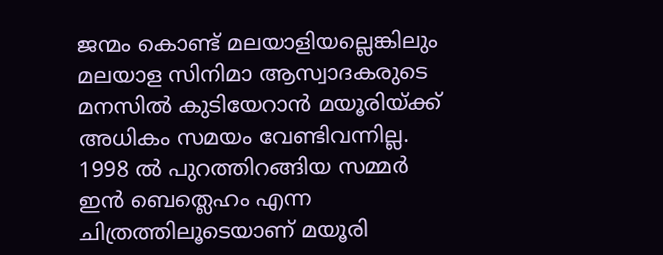ജന്മം കൊണ്ട് മലയാളിയല്ലെങ്കിലും മലയാള സിനിമാ ആസ്വാദകരുടെ മനസില്‍ കുടിയേറാന്‍ മയൂരിയ്ക്ക് അധികം സമയം വേണ്ടിവന്നില്ല. 1998 ല്‍ പുറത്തിറങ്ങിയ സമ്മര്‍ ഇന്‍ ബെത്ലെഹം എന്ന ചിത്രത്തിലൂടെയാണ് മയൂരി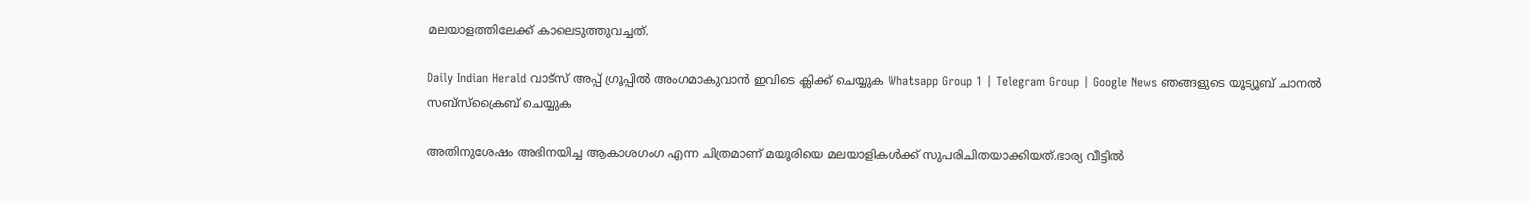മലയാളത്തിലേക്ക് കാലെടുത്തുവച്ചത്.

Daily Indian Herald വാട്സ് അപ്പ് ഗ്രൂപ്പിൽ അംഗമാകുവാൻ ഇവിടെ ക്ലിക്ക് ചെയ്യുക Whatsapp Group 1 | Telegram Group | Google News ഞങ്ങളുടെ യൂട്യൂബ് ചാനൽ സബ്സ്ക്രൈബ് ചെയ്യുക

അതിനുശേഷം അഭിനയിച്ച ആകാശഗംഗ എന്ന ചിത്രമാണ് മയൂരിയെ മലയാളികള്‍ക്ക് സുപരിചിതയാക്കിയത്.ഭാര്യ വീട്ടില്‍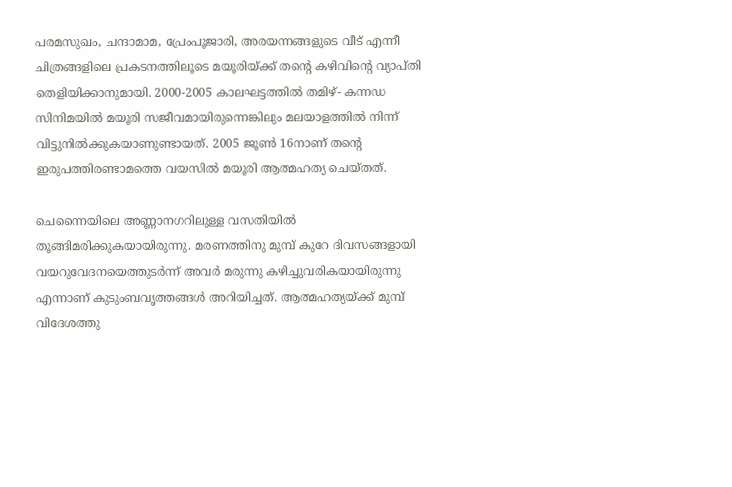പരമസുഖം, ചന്ദാമാമ, പ്രേംപൂജാരി, അരയന്നങ്ങളുടെ വീട് എന്നീ ചിത്രങ്ങളിലെ പ്രകടനത്തിലൂടെ മയൂരിയ്ക്ക് തന്റെ കഴിവിന്റെ വ്യാപ്തി തെളിയിക്കാനുമായി. 2000-2005 കാലഘട്ടത്തില്‍ തമിഴ്- കന്നഡ സിനിമയില്‍ മയൂരി സജീവമായിരുന്നെങ്കിലും മലയാളത്തില്‍ നിന്ന് വിട്ടുനില്‍ക്കുകയാണുണ്ടായത്. 2005 ജൂണ്‍ 16നാണ് തന്റെ ഇരുപത്തിരണ്ടാമത്തെ വയസില്‍ മയൂരി ആത്മഹത്യ ചെയ്തത്.

ചെന്നൈയിലെ അണ്ണാനഗറിലുള്ള വസതിയില്‍ തൂങ്ങിമരിക്കുകയായിരുന്നു. മരണത്തിനു മുമ്പ് കുറേ ദിവസങ്ങളായി വയറുവേദനയെത്തുടര്‍ന്ന് അവര്‍ മരുന്നു കഴിച്ചുവരികയായിരുന്നു എന്നാണ് കുടുംബവൃത്തങ്ങള്‍ അറിയിച്ചത്. ആത്മഹത്യയ്ക്ക് മുമ്പ് വിദേശത്തു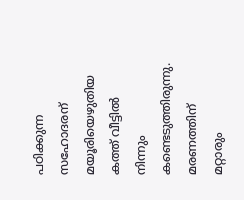പഠിക്കുന്ന സഹോദരന് മയൂരിയെഴുതിയ കത്ത് വീട്ടില്‍ നിന്നും കണ്ടെടുത്തിരുന്നു. മരണത്തിന് മറ്റാരും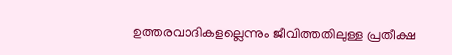ഉത്തരവാദികളല്ലെന്നും ജീവിത്തതിലുള്ള പ്രതീക്ഷ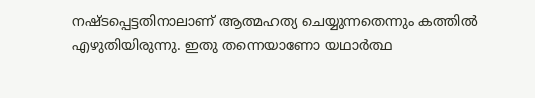നഷ്ടപ്പെട്ടതിനാലാണ് ആത്മഹത്യ ചെയ്യുന്നതെന്നും കത്തില്‍ എഴുതിയിരുന്നു. ഇതു തന്നെയാണോ യഥാര്‍ത്ഥ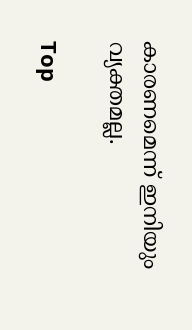കാരണമെന്ന് ഇനിയും വ്യക്തമല്ല.

Top